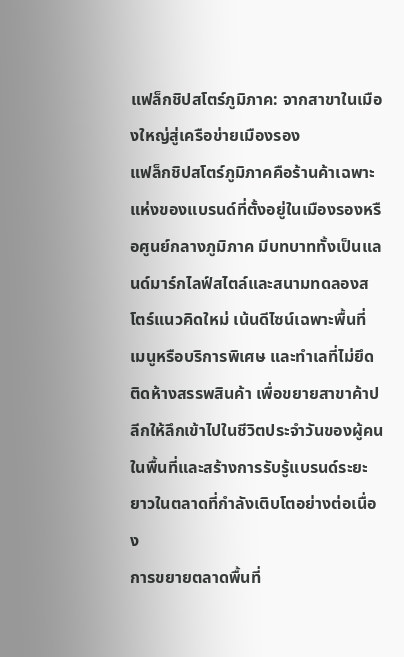แฟล็กชิปสโตร์ภูมิภาค: จากสาขาในเมืองใหญ่สู่เครือข่ายเมืองรอง
แฟล็กชิปสโตร์ภูมิภาคคือร้านค้าเฉพาะแห่งของแบรนด์ที่ตั้งอยู่ในเมืองรองหรือศูนย์กลางภูมิภาค มีบทบาททั้งเป็นแลนด์มาร์กไลฟ์สไตล์และสนามทดลองสโตร์แนวคิดใหม่ เน้นดีไซน์เฉพาะพื้นที่ เมนูหรือบริการพิเศษ และทำเลที่ไม่ยึดติดห้างสรรพสินค้า เพื่อขยายสาขาค้าปลีกให้ลึกเข้าไปในชีวิตประจำวันของผู้คนในพื้นที่และสร้างการรับรู้แบรนด์ระยะยาวในตลาดที่กำลังเติบโตอย่างต่อเนื่อง
การขยายตลาดพื้นที่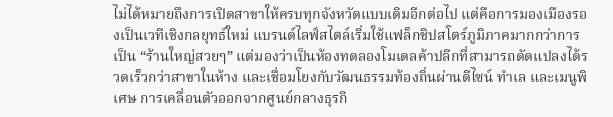ไม่ได้หมายถึงการเปิดสาขาให้ครบทุกจังหวัดแบบเดิมอีกต่อไป แต่คือการมองเมืองรองเป็นเวทีเชิงกลยุทธ์ใหม่ แบรนด์ไลฟ์สไตล์เริ่มใช้แฟล็กชิปสโตร์ภูมิภาคมากกว่าการเป็น “ร้านใหญ่สวยๆ” แต่มองว่าเป็นห้องทดลองโมเดลค้าปลีกที่สามารถดัดแปลงได้รวดเร็วกว่าสาขาในห้าง และเชื่อมโยงกับวัฒนธรรมท้องถิ่นผ่านดีไซน์ ทำเล และเมนูพิเศษ การเคลื่อนตัวออกจากศูนย์กลางธุรกิ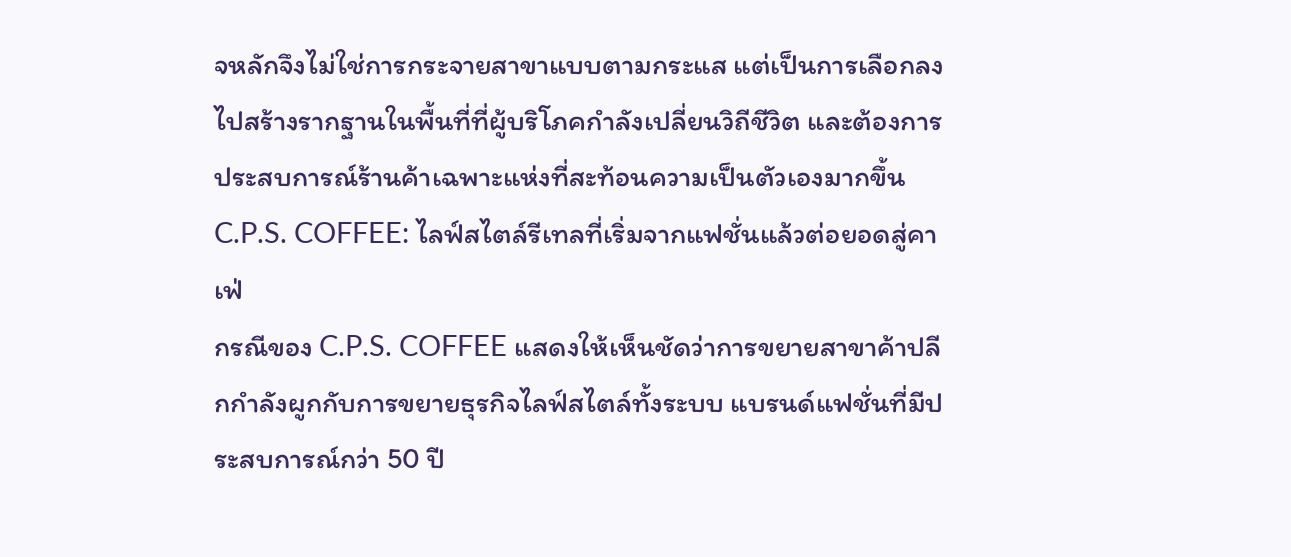จหลักจึงไม่ใช่การกระจายสาขาแบบตามกระแส แต่เป็นการเลือกลงไปสร้างรากฐานในพื้นที่ที่ผู้บริโภคกำลังเปลี่ยนวิถีชีวิต และต้องการประสบการณ์ร้านค้าเฉพาะแห่งที่สะท้อนความเป็นตัวเองมากขึ้น
C.P.S. COFFEE: ไลฟ์สไตล์รีเทลที่เริ่มจากแฟชั่นแล้วต่อยอดสู่คาเฟ่
กรณีของ C.P.S. COFFEE แสดงให้เห็นชัดว่าการขยายสาขาค้าปลีกกำลังผูกกับการขยายธุรกิจไลฟ์สไตล์ทั้งระบบ แบรนด์แฟชั่นที่มีประสบการณ์กว่า 50 ปี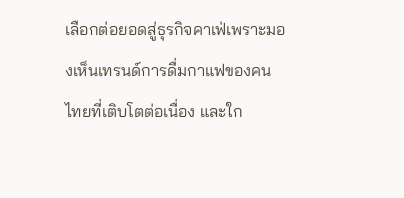เลือกต่อยอดสู่ธุรกิจคาเฟ่เพราะมองเห็นเทรนด์การดื่มกาแฟของคนไทยที่เติบโตต่อเนื่อง และใก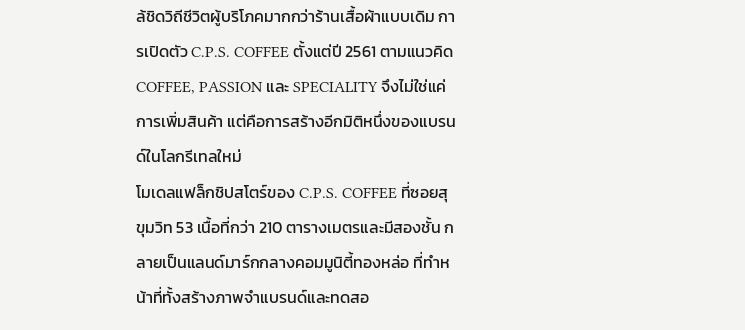ล้ชิดวิถีชีวิตผู้บริโภคมากกว่าร้านเสื้อผ้าแบบเดิม การเปิดตัว C.P.S. COFFEE ตั้งแต่ปี 2561 ตามแนวคิด COFFEE, PASSION และ SPECIALITY จึงไม่ใช่แค่การเพิ่มสินค้า แต่คือการสร้างอีกมิติหนึ่งของแบรนด์ในโลกรีเทลใหม่
โมเดลแฟล็กชิปสโตร์ของ C.P.S. COFFEE ที่ซอยสุขุมวิท 53 เนื้อที่กว่า 210 ตารางเมตรและมีสองชั้น กลายเป็นแลนด์มาร์กกลางคอมมูนิตี้ทองหล่อ ที่ทำหน้าที่ทั้งสร้างภาพจำแบรนด์และทดสอ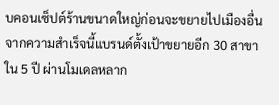บคอนเซ็ปต์ร้านขนาดใหญ่ก่อนจะขยายไปเมืองอื่น จากความสำเร็จนี้แบรนด์ตั้งเป้าขยายอีก 30 สาขาใน 5 ปี ผ่านโมเดลหลาก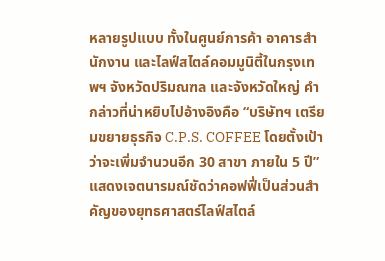หลายรูปแบบ ทั้งในศูนย์การค้า อาคารสำนักงาน และไลฟ์สไตล์คอมมูนิตี้ในกรุงเทพฯ จังหวัดปริมณฑล และจังหวัดใหญ่ คำกล่าวที่น่าหยิบไปอ้างอิงคือ “บริษัทฯ เตรียมขยายธุรกิจ C.P.S. COFFEE โดยตั้งเป้าว่าจะเพิ่มจำนวนอีก 30 สาขา ภายใน 5 ปี” แสดงเจตนารมณ์ชัดว่าคอฟฟี่เป็นส่วนสำคัญของยุทธศาสตร์ไลฟ์สไตล์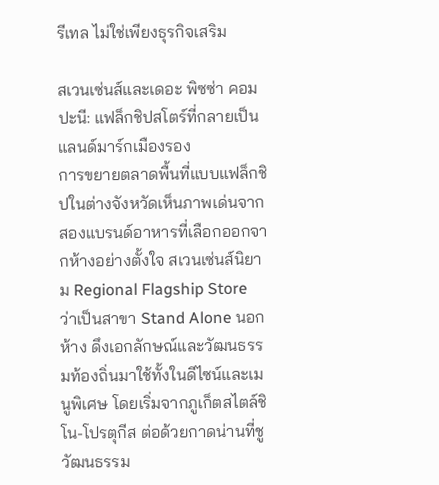รีเทล ไม่ใช่เพียงธุรกิจเสริม

สเวนเซ่นส์และเดอะ พิซซ่า คอมปะนี: แฟล็กชิปสโตร์ที่กลายเป็นแลนด์มาร์กเมืองรอง
การขยายตลาดพื้นที่แบบแฟล็กชิปในต่างจังหวัดเห็นภาพเด่นจากสองแบรนด์อาหารที่เลือกออกจากห้างอย่างตั้งใจ สเวนเซ่นส์นิยาม Regional Flagship Store ว่าเป็นสาขา Stand Alone นอกห้าง ดึงเอกลักษณ์และวัฒนธรรมท้องถิ่นมาใช้ทั้งในดีไซน์และเมนูพิเศษ โดยเริ่มจากภูเก็ตสไตล์ชิโน-โปรตุกีส ต่อด้วยกาดน่านที่ชูวัฒนธรรม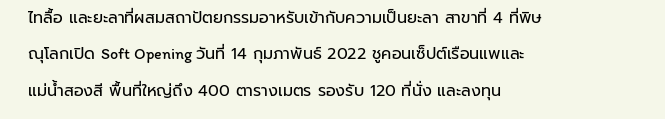ไทลื้อ และยะลาที่ผสมสถาปัตยกรรมอาหรับเข้ากับความเป็นยะลา สาขาที่ 4 ที่พิษณุโลกเปิด Soft Opening วันที่ 14 กุมภาพันธ์ 2022 ชูคอนเซ็ปต์เรือนแพและแม่น้ำสองสี พื้นที่ใหญ่ถึง 400 ตารางเมตร รองรับ 120 ที่นั่ง และลงทุน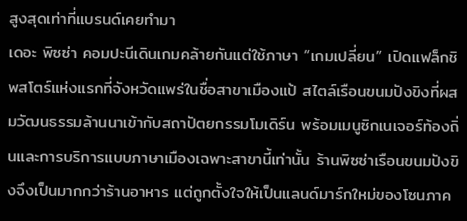สูงสุดเท่าที่แบรนด์เคยทำมา
เดอะ พิซซ่า คอมปะนีเดินเกมคล้ายกันแต่ใช้ภาษา “เกมเปลี่ยน” เปิดแฟล็กชิพสโตร์แห่งแรกที่จังหวัดแพร่ในชื่อสาขาเมืองแป้ สไตล์เรือนขนมปังขิงที่ผสมวัฒนธรรมล้านนาเข้ากับสถาปัตยกรรมโมเดิร์น พร้อมเมนูซิกเนเจอร์ท้องถิ่นและการบริการแบบภาษาเมืองเฉพาะสาขานี้เท่านั้น ร้านพิซซ่าเรือนขนมปังขิงจึงเป็นมากกว่าร้านอาหาร แต่ถูกตั้งใจให้เป็นแลนด์มาร์กใหม่ของโซนภาค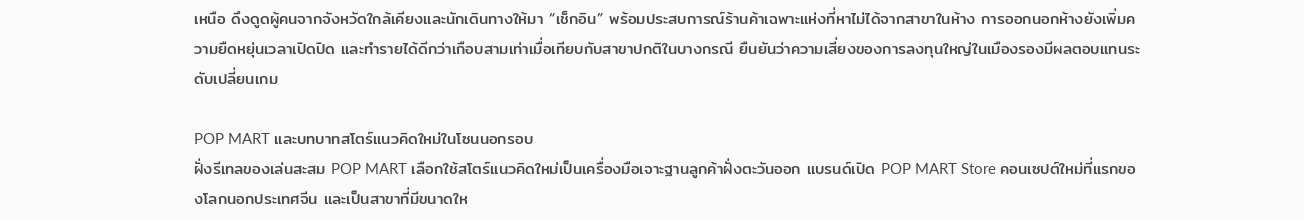เหนือ ดึงดูดผู้คนจากจังหวัดใกล้เคียงและนักเดินทางให้มา “เช็กอิน” พร้อมประสบการณ์ร้านค้าเฉพาะแห่งที่หาไม่ได้จากสาขาในห้าง การออกนอกห้างยังเพิ่มความยืดหยุ่นเวลาเปิดปิด และทำรายได้ดีกว่าเกือบสามเท่าเมื่อเทียบกับสาขาปกติในบางกรณี ยืนยันว่าความเสี่ยงของการลงทุนใหญ่ในเมืองรองมีผลตอบแทนระดับเปลี่ยนเกม

POP MART และบทบาทสโตร์แนวคิดใหม่ในโซนนอกรอบ
ฝั่งรีเทลของเล่นสะสม POP MART เลือกใช้สโตร์แนวคิดใหม่เป็นเครื่องมือเจาะฐานลูกค้าฝั่งตะวันออก แบรนด์เปิด POP MART Store คอนเซปต์ใหม่ที่แรกของโลกนอกประเทศจีน และเป็นสาขาที่มีขนาดให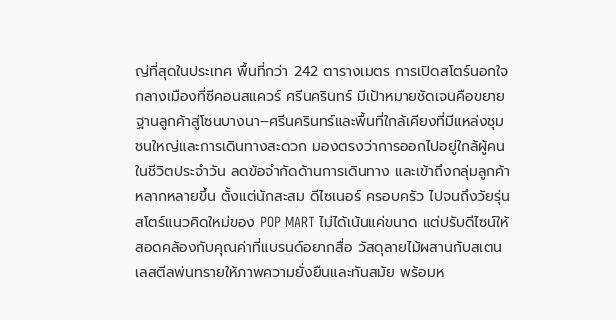ญ่ที่สุดในประเทศ พื้นที่กว่า 242 ตารางเมตร การเปิดสโตร์นอกใจกลางเมืองที่ซีคอนสแควร์ ศรีนครินทร์ มีเป้าหมายชัดเจนคือขยายฐานลูกค้าสู่โซนบางนา–ศรีนครินทร์และพื้นที่ใกล้เคียงที่มีแหล่งชุมชนใหญ่และการเดินทางสะดวก มองตรงว่าการออกไปอยู่ใกล้ผู้คนในชีวิตประจำวัน ลดข้อจำกัดด้านการเดินทาง และเข้าถึงกลุ่มลูกค้าหลากหลายขึ้น ตั้งแต่นักสะสม ดีไซเนอร์ ครอบครัว ไปจนถึงวัยรุ่น
สโตร์แนวคิดใหม่ของ POP MART ไม่ได้เน้นแค่ขนาด แต่ปรับดีไซน์ให้สอดคล้องกับคุณค่าที่แบรนด์อยากสื่อ วัสดุลายไม้ผสานกับสเตนเลสตีลพ่นทรายให้ภาพความยั่งยืนและทันสมัย พร้อมห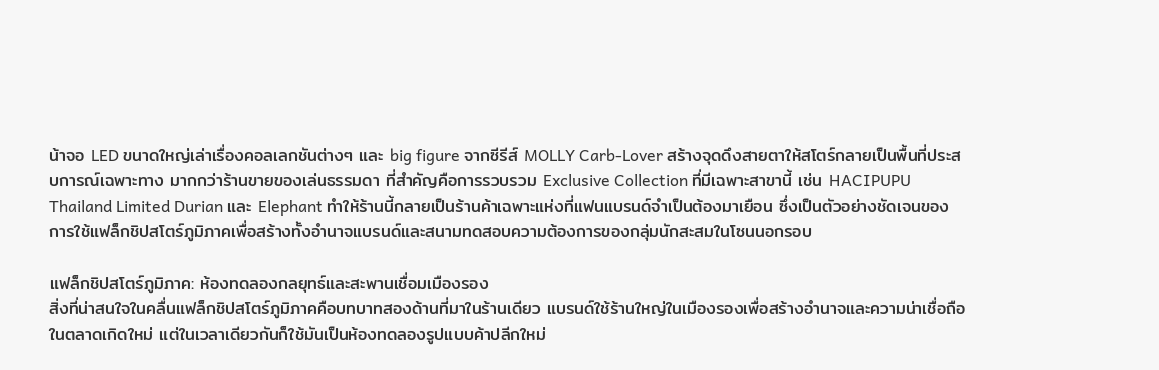น้าจอ LED ขนาดใหญ่เล่าเรื่องคอลเลกชันต่างๆ และ big figure จากซีรีส์ MOLLY Carb-Lover สร้างจุดดึงสายตาให้สโตร์กลายเป็นพื้นที่ประสบการณ์เฉพาะทาง มากกว่าร้านขายของเล่นธรรมดา ที่สำคัญคือการรวบรวม Exclusive Collection ที่มีเฉพาะสาขานี้ เช่น HACIPUPU Thailand Limited Durian และ Elephant ทำให้ร้านนี้กลายเป็นร้านค้าเฉพาะแห่งที่แฟนแบรนด์จำเป็นต้องมาเยือน ซึ่งเป็นตัวอย่างชัดเจนของการใช้แฟล็กชิปสโตร์ภูมิภาคเพื่อสร้างทั้งอำนาจแบรนด์และสนามทดสอบความต้องการของกลุ่มนักสะสมในโซนนอกรอบ

แฟล็กชิปสโตร์ภูมิภาค: ห้องทดลองกลยุทธ์และสะพานเชื่อมเมืองรอง
สิ่งที่น่าสนใจในคลื่นแฟล็กชิปสโตร์ภูมิภาคคือบทบาทสองด้านที่มาในร้านเดียว แบรนด์ใช้ร้านใหญ่ในเมืองรองเพื่อสร้างอำนาจและความน่าเชื่อถือในตลาดเกิดใหม่ แต่ในเวลาเดียวกันก็ใช้มันเป็นห้องทดลองรูปแบบค้าปลีกใหม่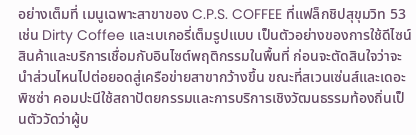อย่างเต็มที่ เมนูเฉพาะสาขาของ C.P.S. COFFEE ที่แฟล็กชิปสุขุมวิท 53 เช่น Dirty Coffee และเบเกอรี่เต็มรูปแบบ เป็นตัวอย่างของการใช้ดีไซน์สินค้าและบริการเชื่อมกับอินไซต์พฤติกรรมในพื้นที่ ก่อนจะตัดสินใจว่าจะนำส่วนไหนไปต่อยอดสู่เครือข่ายสาขากว้างขึ้น ขณะที่สเวนเซ่นส์และเดอะ พิซซ่า คอมปะนีใช้สถาปัตยกรรมและการบริการเชิงวัฒนธรรมท้องถิ่นเป็นตัววัดว่าผู้บ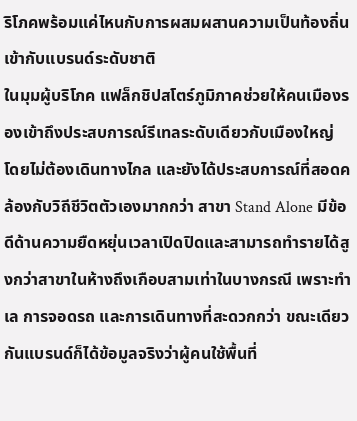ริโภคพร้อมแค่ไหนกับการผสมผสานความเป็นท้องถิ่นเข้ากับแบรนด์ระดับชาติ
ในมุมผู้บริโภค แฟล็กชิปสโตร์ภูมิภาคช่วยให้คนเมืองรองเข้าถึงประสบการณ์รีเทลระดับเดียวกับเมืองใหญ่ โดยไม่ต้องเดินทางไกล และยังได้ประสบการณ์ที่สอดคล้องกับวิถีชีวิตตัวเองมากกว่า สาขา Stand Alone มีข้อดีด้านความยืดหยุ่นเวลาเปิดปิดและสามารถทำรายได้สูงกว่าสาขาในห้างถึงเกือบสามเท่าในบางกรณี เพราะทำเล การจอดรถ และการเดินทางที่สะดวกกว่า ขณะเดียวกันแบรนด์ก็ได้ข้อมูลจริงว่าผู้คนใช้พื้นที่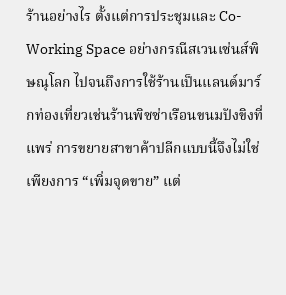ร้านอย่างไร ตั้งแต่การประชุมและ Co-Working Space อย่างกรณีสเวนเซ่นส์พิษณุโลก ไปจนถึงการใช้ร้านเป็นแลนด์มาร์กท่องเที่ยวเช่นร้านพิซซ่าเรือนขนมปังขิงที่แพร่ การขยายสาขาค้าปลีกแบบนี้จึงไม่ใช่เพียงการ “เพิ่มจุดขาย” แต่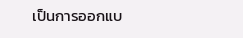เป็นการออกแบ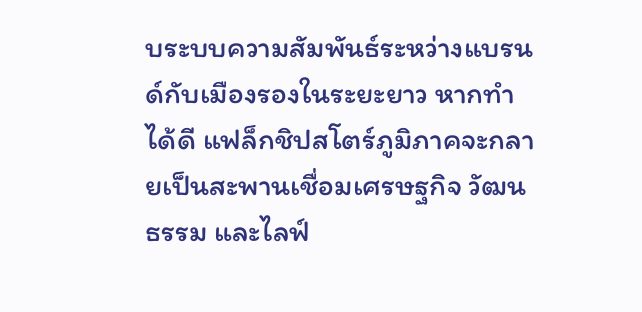บระบบความสัมพันธ์ระหว่างแบรนด์กับเมืองรองในระยะยาว หากทำได้ดี แฟล็กชิปสโตร์ภูมิภาคจะกลายเป็นสะพานเชื่อมเศรษฐกิจ วัฒนธรรม และไลฟ์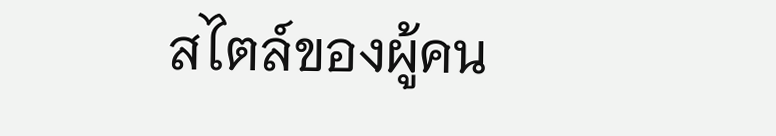สไตล์ของผู้คน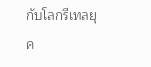กับโลกรีเทลยุค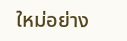ใหม่อย่าง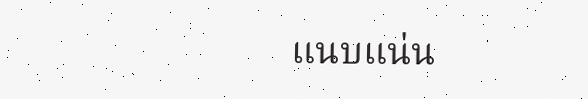แนบแน่น